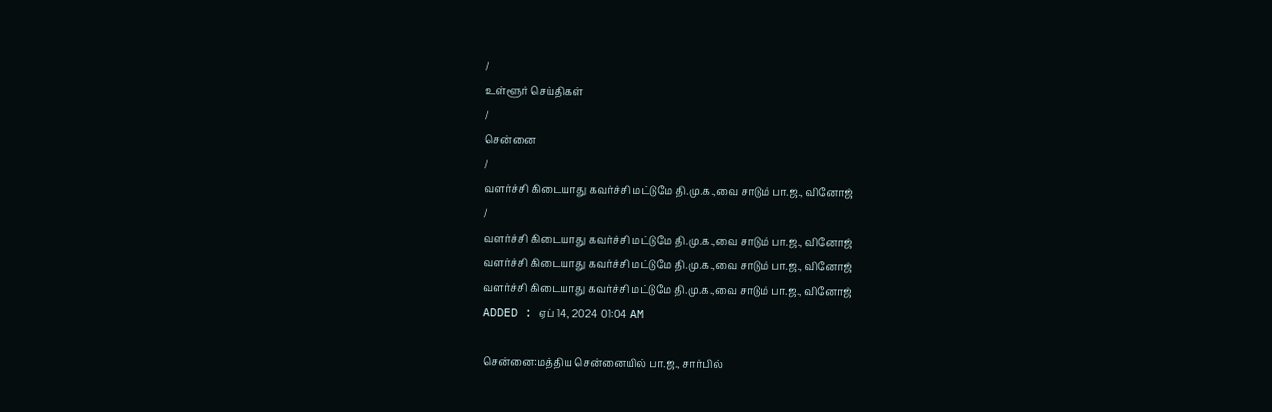/
உள்ளூர் செய்திகள்
/
சென்னை
/
வளர்ச்சி கிடையாது கவர்ச்சி மட்டுமே தி.மு.க.,வை சாடும் பா.ஜ., வினோஜ்
/
வளர்ச்சி கிடையாது கவர்ச்சி மட்டுமே தி.மு.க.,வை சாடும் பா.ஜ., வினோஜ்
வளர்ச்சி கிடையாது கவர்ச்சி மட்டுமே தி.மு.க.,வை சாடும் பா.ஜ., வினோஜ்
வளர்ச்சி கிடையாது கவர்ச்சி மட்டுமே தி.மு.க.,வை சாடும் பா.ஜ., வினோஜ்
ADDED : ஏப் 14, 2024 01:04 AM

சென்னை:மத்திய சென்னையில் பா.ஜ., சார்பில்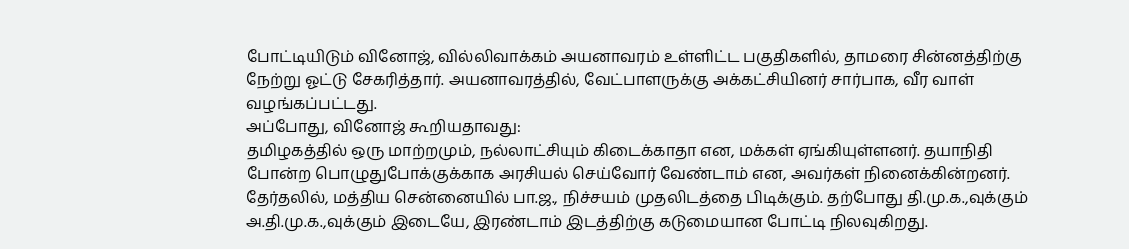போட்டியிடும் வினோஜ், வில்லிவாக்கம் அயனாவரம் உள்ளிட்ட பகுதிகளில், தாமரை சின்னத்திற்கு நேற்று ஓட்டு சேகரித்தார். அயனாவரத்தில், வேட்பாளருக்கு அக்கட்சியினர் சார்பாக, வீர வாள் வழங்கப்பட்டது.
அப்போது, வினோஜ் கூறியதாவது:
தமிழகத்தில் ஒரு மாற்றமும், நல்லாட்சியும் கிடைக்காதா என, மக்கள் ஏங்கியுள்ளனர். தயாநிதி போன்ற பொழுதுபோக்குக்காக அரசியல் செய்வோர் வேண்டாம் என, அவர்கள் நினைக்கின்றனர்.
தேர்தலில், மத்திய சென்னையில் பா.ஜ., நிச்சயம் முதலிடத்தை பிடிக்கும். தற்போது தி.மு.க.,வுக்கும் அ.தி.மு.க.,வுக்கும் இடையே, இரண்டாம் இடத்திற்கு கடுமையான போட்டி நிலவுகிறது.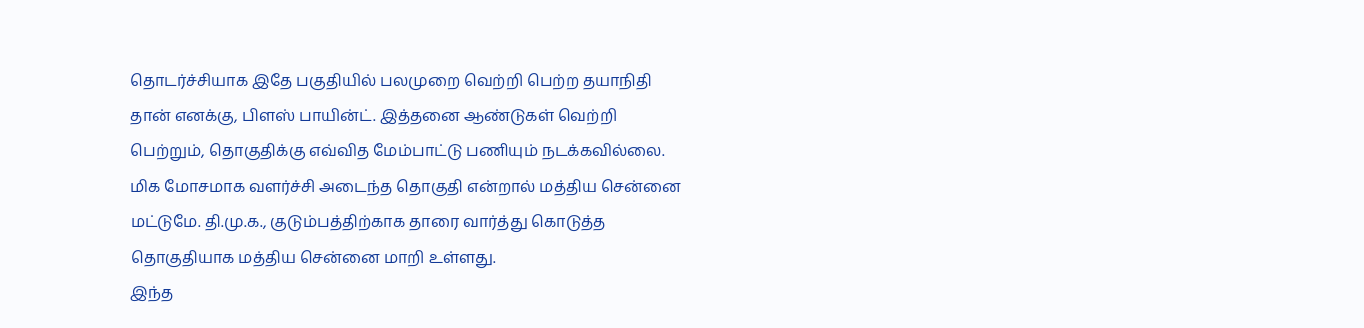தொடர்ச்சியாக இதே பகுதியில் பலமுறை வெற்றி பெற்ற தயாநிதி தான் எனக்கு, பிளஸ் பாயின்ட். இத்தனை ஆண்டுகள் வெற்றி பெற்றும், தொகுதிக்கு எவ்வித மேம்பாட்டு பணியும் நடக்கவில்லை.
மிக மோசமாக வளர்ச்சி அடைந்த தொகுதி என்றால் மத்திய சென்னை மட்டுமே. தி.மு.க., குடும்பத்திற்காக தாரை வார்த்து கொடுத்த தொகுதியாக மத்திய சென்னை மாறி உள்ளது.
இந்த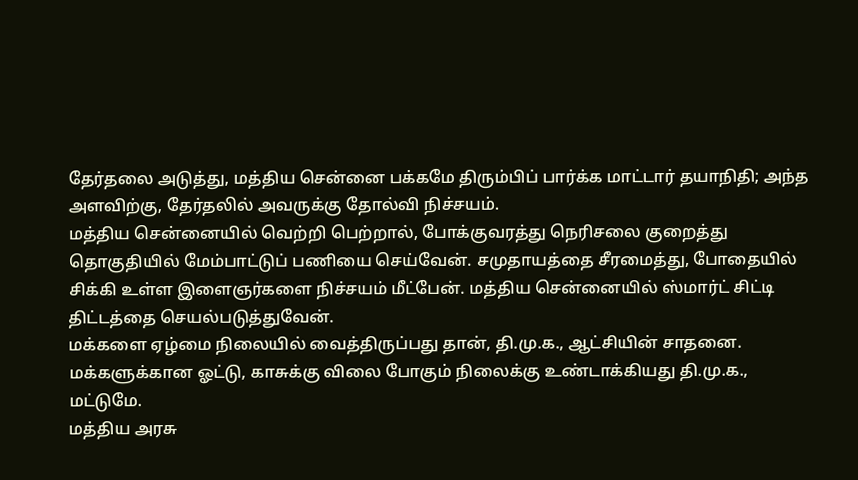தேர்தலை அடுத்து, மத்திய சென்னை பக்கமே திரும்பிப் பார்க்க மாட்டார் தயாநிதி; அந்த அளவிற்கு, தேர்தலில் அவருக்கு தோல்வி நிச்சயம்.
மத்திய சென்னையில் வெற்றி பெற்றால், போக்குவரத்து நெரிசலை குறைத்து தொகுதியில் மேம்பாட்டுப் பணியை செய்வேன். சமுதாயத்தை சீரமைத்து, போதையில் சிக்கி உள்ள இளைஞர்களை நிச்சயம் மீட்பேன். மத்திய சென்னையில் ஸ்மார்ட் சிட்டி திட்டத்தை செயல்படுத்துவேன்.
மக்களை ஏழ்மை நிலையில் வைத்திருப்பது தான், தி.மு.க., ஆட்சியின் சாதனை. மக்களுக்கான ஓட்டு, காசுக்கு விலை போகும் நிலைக்கு உண்டாக்கியது தி.மு.க., மட்டுமே.
மத்திய அரசு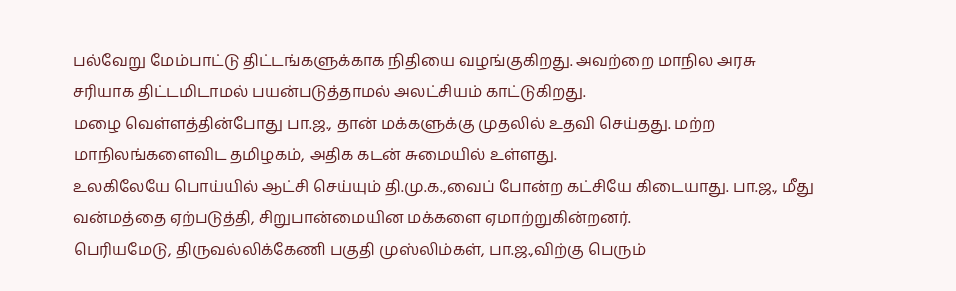பல்வேறு மேம்பாட்டு திட்டங்களுக்காக நிதியை வழங்குகிறது. அவற்றை மாநில அரசு சரியாக திட்டமிடாமல் பயன்படுத்தாமல் அலட்சியம் காட்டுகிறது.
மழை வெள்ளத்தின்போது பா.ஜ., தான் மக்களுக்கு முதலில் உதவி செய்தது. மற்ற மாநிலங்களைவிட தமிழகம், அதிக கடன் சுமையில் உள்ளது.
உலகிலேயே பொய்யில் ஆட்சி செய்யும் தி.மு.க.,வைப் போன்ற கட்சியே கிடையாது. பா.ஜ., மீது வன்மத்தை ஏற்படுத்தி, சிறுபான்மையின மக்களை ஏமாற்றுகின்றனர்.
பெரியமேடு, திருவல்லிக்கேணி பகுதி முஸ்லிம்கள், பா.ஜ.,விற்கு பெரும்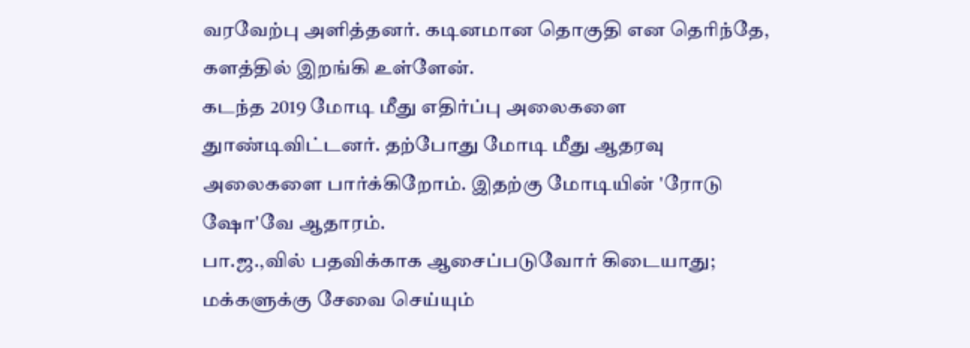வரவேற்பு அளித்தனர். கடினமான தொகுதி என தெரிந்தே, களத்தில் இறங்கி உள்ளேன்.
கடந்த 2019 மோடி மீது எதிர்ப்பு அலைகளை துாண்டிவிட்டனர். தற்போது மோடி மீது ஆதரவு அலைகளை பார்க்கிறோம். இதற்கு மோடியின் 'ரோடு ஷோ'வே ஆதாரம்.
பா.ஜ.,வில் பதவிக்காக ஆசைப்படுவோர் கிடையாது; மக்களுக்கு சேவை செய்யும்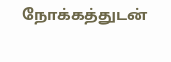நோக்கத்துடன்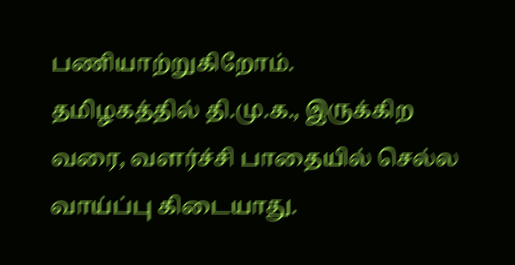பணியாற்றுகிறோம்.
தமிழகத்தில் தி.மு.க., இருக்கிற வரை, வளர்ச்சி பாதையில் செல்ல வாய்ப்பு கிடையாது.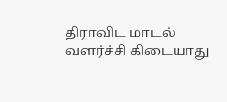திராவிட மாடல் வளர்ச்சி கிடையாது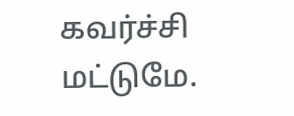கவர்ச்சி மட்டுமே.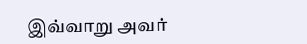இவ்வாறு அவர்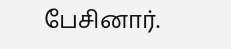பேசினார்.